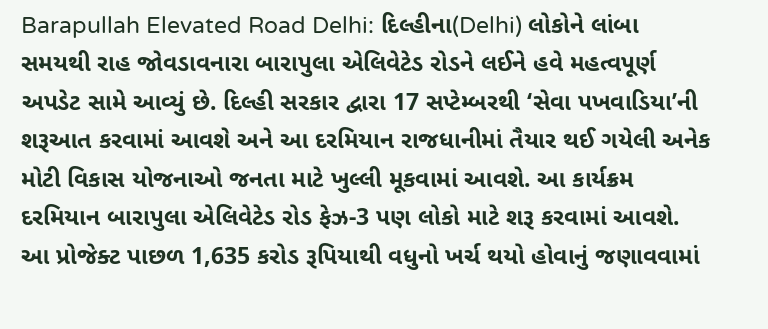Barapullah Elevated Road Delhi: દિલ્હીના(Delhi) લોકોને લાંબા સમયથી રાહ જોવડાવનારા બારાપુલા એલિવેટેડ રોડને લઈને હવે મહત્વપૂર્ણ અપડેટ સામે આવ્યું છે. દિલ્હી સરકાર દ્વારા 17 સપ્ટેમ્બરથી ‘સેવા પખવાડિયા’ની શરૂઆત કરવામાં આવશે અને આ દરમિયાન રાજધાનીમાં તૈયાર થઈ ગયેલી અનેક મોટી વિકાસ યોજનાઓ જનતા માટે ખુલ્લી મૂકવામાં આવશે. આ કાર્યક્રમ દરમિયાન બારાપુલા એલિવેટેડ રોડ ફેઝ-3 પણ લોકો માટે શરૂ કરવામાં આવશે. આ પ્રોજેક્ટ પાછળ 1,635 કરોડ રૂપિયાથી વધુનો ખર્ચ થયો હોવાનું જણાવવામાં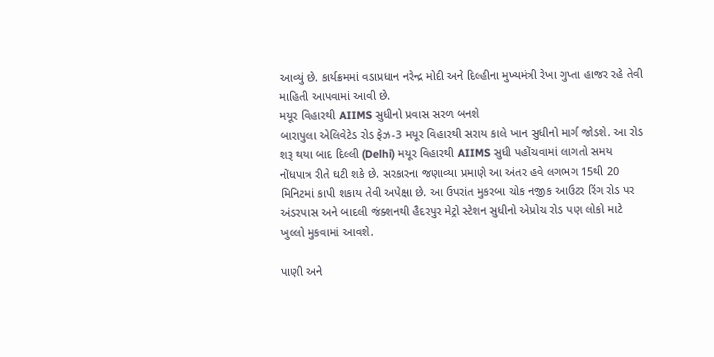આવ્યું છે. કાર્યક્રમમાં વડાપ્રધાન નરેન્દ્ર મોદી અને દિલ્હીના મુખ્યમંત્રી રેખા ગુપ્તા હાજર રહે તેવી માહિતી આપવામાં આવી છે.
મયૂર વિહારથી AIIMS સુધીનો પ્રવાસ સરળ બનશે
બારાપુલા એલિવેટેડ રોડ ફેઝ-3 મયૂર વિહારથી સરાય કાલે ખાન સુધીનો માર્ગ જોડશે. આ રોડ શરૂ થયા બાદ દિલ્લી (Delhi) મયૂર વિહારથી AIIMS સુધી પહોંચવામાં લાગતો સમય નોંધપાત્ર રીતે ઘટી શકે છે. સરકારના જણાવ્યા પ્રમાણે આ અંતર હવે લગભગ 15થી 20 મિનિટમાં કાપી શકાય તેવી અપેક્ષા છે. આ ઉપરાંત મુકરબા ચોક નજીક આઉટર રિંગ રોડ પર અંડરપાસ અને બાદલી જંક્શનથી હૈદરપુર મેટ્રો સ્ટેશન સુધીનો એપ્રોચ રોડ પણ લોકો માટે ખુલ્લો મુકવામાં આવશે.

પાણી અને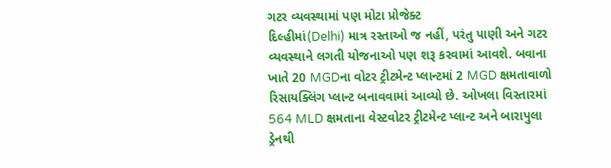ગટર વ્યવસ્થામાં પણ મોટા પ્રોજેક્ટ
દિલ્હીમાં(Delhi) માત્ર રસ્તાઓ જ નહીં, પરંતુ પાણી અને ગટર વ્યવસ્થાને લગતી યોજનાઓ પણ શરૂ કરવામાં આવશે. બવાના ખાતે 20 MGDના વોટર ટ્રીટમેન્ટ પ્લાન્ટમાં 2 MGD ક્ષમતાવાળો રિસાયક્લિંગ પ્લાન્ટ બનાવવામાં આવ્યો છે. ઓખલા વિસ્તારમાં 564 MLD ક્ષમતાના વેસ્ટવોટર ટ્રીટમેન્ટ પ્લાન્ટ અને બારાપુલા ડ્રેનથી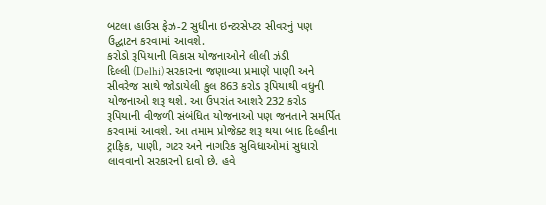બટલા હાઉસ ફેઝ-2 સુધીના ઇન્ટરસેપ્ટર સીવરનું પણ ઉદ્ઘાટન કરવામાં આવશે.
કરોડો રૂપિયાની વિકાસ યોજનાઓને લીલી ઝંડી
દિલ્લી (Delhi) સરકારના જણાવ્યા પ્રમાણે પાણી અને સીવરેજ સાથે જોડાયેલી કુલ 863 કરોડ રૂપિયાથી વધુની યોજનાઓ શરૂ થશે. આ ઉપરાંત આશરે 232 કરોડ રૂપિયાની વીજળી સંબંધિત યોજનાઓ પણ જનતાને સમર્પિત કરવામાં આવશે. આ તમામ પ્રોજેક્ટ શરૂ થયા બાદ દિલ્હીના ટ્રાફિક, પાણી, ગટર અને નાગરિક સુવિધાઓમાં સુધારો લાવવાનો સરકારનો દાવો છે. હવે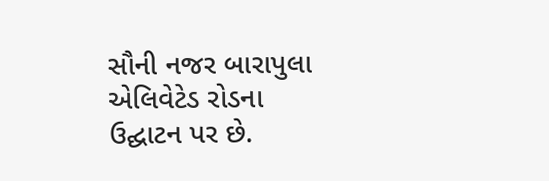સૌની નજર બારાપુલા એલિવેટેડ રોડના ઉદ્ઘાટન પર છે.